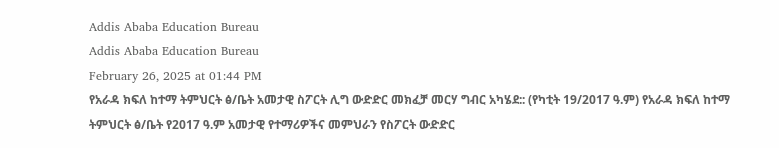Addis Ababa Education Bureau
Addis Ababa Education Bureau
February 26, 2025 at 01:44 PM
የአራዳ ክፍለ ከተማ ትምህርት ፅ/ቤት አመታዊ ስፖርት ሊግ ውድድር መክፈቻ መርሃ ግብር አካሄደ:: (የካቲት 19/2017 ዓ.ም) የአራዳ ክፍለ ከተማ ትምህርት ፅ/ቤት የ2017 ዓ.ም አመታዊ የተማሪዎችና መምህራን የስፖርት ውድድር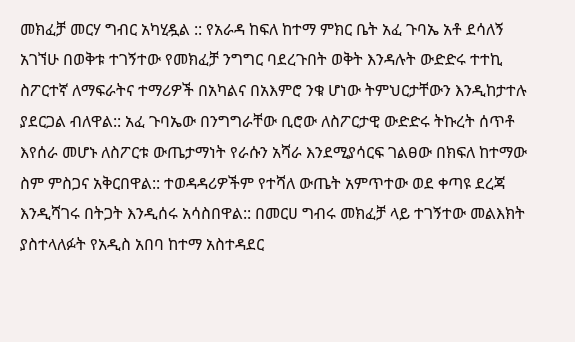መክፈቻ መርሃ ግብር አካሂዷል :: የአራዳ ከፍለ ከተማ ምክር ቤት አፈ ጉባኤ አቶ ደሳለኝ አገኘሁ በወቅቱ ተገኝተው የመክፈቻ ንግግር ባደረጉበት ወቅት እንዳሉት ውድድሩ ተተኪ ስፖርተኛ ለማፍራትና ተማሪዎች በአካልና በአእምሮ ንቁ ሆነው ትምህርታቸውን እንዲከታተሉ ያደርጋል ብለዋል:: አፈ ጉባኤው በንግግራቸው ቢሮው ለስፖርታዊ ውድድሩ ትኩረት ሰጥቶ እየሰራ መሆኑ ለስፖርቱ ውጤታማነት የራሱን አሻራ እንደሚያሳርፍ ገልፀው በክፍለ ከተማው ስም ምስጋና አቅርበዋል:: ተወዳዳሪዎችም የተሻለ ውጤት አምጥተው ወደ ቀጣዩ ደረጃ እንዲሻገሩ በትጋት እንዲሰሩ አሳስበዋል:: በመርሀ ግብሩ መክፈቻ ላይ ተገኝተው መልእክት ያስተላለፉት የአዲስ አበባ ከተማ አስተዳደር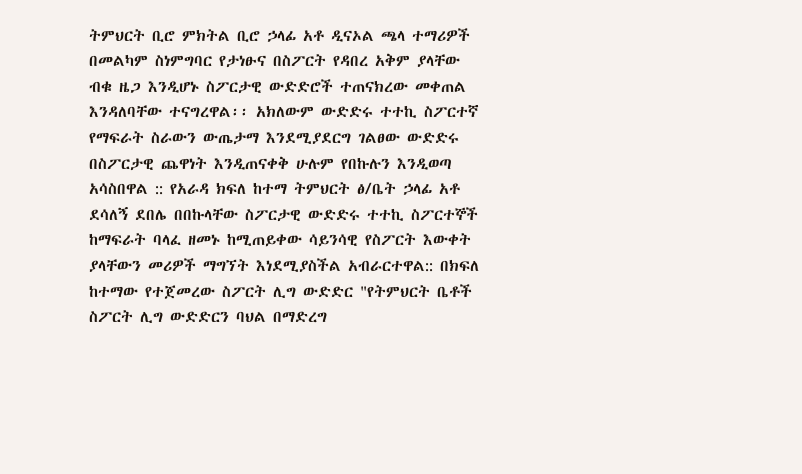ትምህርት ቢሮ ምክትል ቢሮ ኃላፊ አቶ ዲናኦል ጫላ ተማሪዎች በመልካም ስነምግባር የታነፁና በስፖርት የዳበረ አቅም ያላቸው ብቁ ዜጋ እንዲሆኑ ስፖርታዊ ውድድሮች ተጠናክረው መቀጠል እንዳለባቸው ተናግረዋል፡፡ አክለውም ውድድሩ ተተኪ ስፖርተኛ የማፍራት ስራውን ውጤታማ እንደሚያደርግ ገልፀው ውድድሩ በስፖርታዊ ጨዋነት እንዲጠናቀቅ ሁሉም የበኩሉን እንዲወጣ አሳስበዋል :: የአራዳ ክፍለ ከተማ ትምህርት ፅ/ቤት ኃላፊ አቶ ደሳለኝ ደበሌ በበኩላቸው ስፖርታዊ ውድድሩ ተተኪ ስፖርተኞች ከማፍራት ባላፈ ዘመኑ ከሚጠይቀው ሳይንሳዊ የስፖርት እውቀት ያላቸውን መሪዎች ማግኘት እነደሚያስችል አብራርተዋል:: በክፍለ ከተማው የተጀመረው ስፖርት ሊግ ውድድር "የትምህርት ቤቶች ስፖርት ሊግ ውድድርን ባህል በማድረግ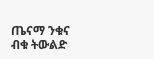ጤናማ ንቁና ብቁ ትውልድ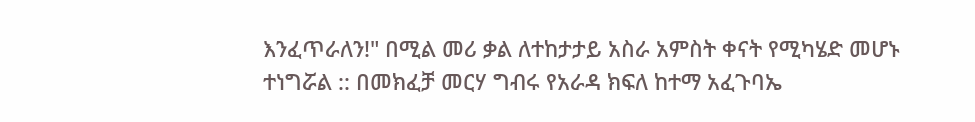እንፈጥራለን!" በሚል መሪ ቃል ለተከታታይ አስራ አምስት ቀናት የሚካሄድ መሆኑ ተነግሯል :: በመክፈቻ መርሃ ግብሩ የአራዳ ክፍለ ከተማ አፈጉባኤ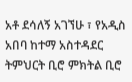አቶ ደሳለኝ አገኘሁ ፣ የአዲስ አበባ ከተማ አስተዳደር ትምህርት ቢሮ ምክትል ቢሮ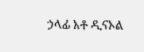ኃላፊ አቶ ዲናኦል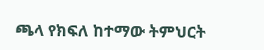ጫላ የክፍለ ከተማው ትምህርት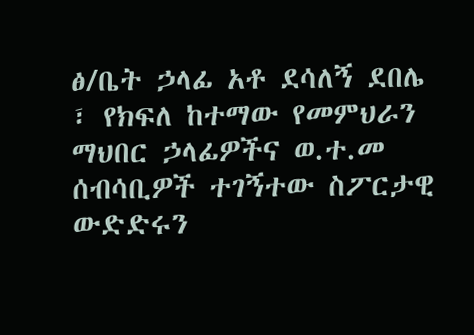ፅ/ቤት ኃላፊ አቶ ደሳለኝ ደበሌ ፣ የክፍለ ከተማው የመምህራን ማህበር ኃላፊዎችና ወ.ተ.መ ሰብሳቢዎች ተገኝተው ስፖርታዊ ውድድሩን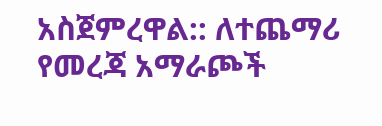አስጀምረዋል:: ለተጨማሪ የመረጃ አማራጮች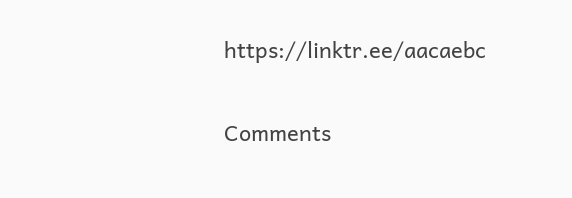https://linktr.ee/aacaebc

Comments